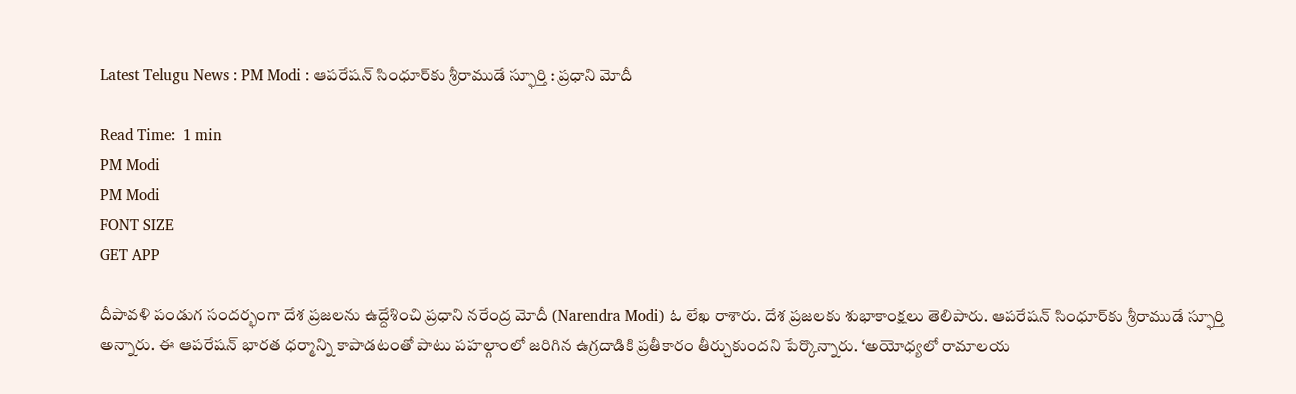Latest Telugu News : PM Modi : ఆపరేషన్ సింధూర్‌కు శ్రీరాముడే స్ఫూర్తి : ప్రధాని మోదీ

Read Time:  1 min
PM Modi
PM Modi
FONT SIZE
GET APP

దీపావళి పండుగ సందర్భంగా దేశ ప్రజలను ఉద్దేశించి ప్రధాని నరేంద్ర మోదీ (Narendra Modi) ఓ లేఖ రాశారు. దేశ ప్రజలకు శుభాకాంక్షలు తెలిపారు. ఆపరేషన్ సింధూర్‌కు శ్రీరాముడే స్ఫూర్తి అన్నారు. ఈ ఆపరేషన్‌ భారత ధర్మాన్ని కాపాడటంతో పాటు పహల్గాంలో జరిగిన ఉగ్రదాడికి ప్రతీకారం తీర్చుకుందని పేర్కొన్నారు. ‘అయోధ్యలో రామాలయ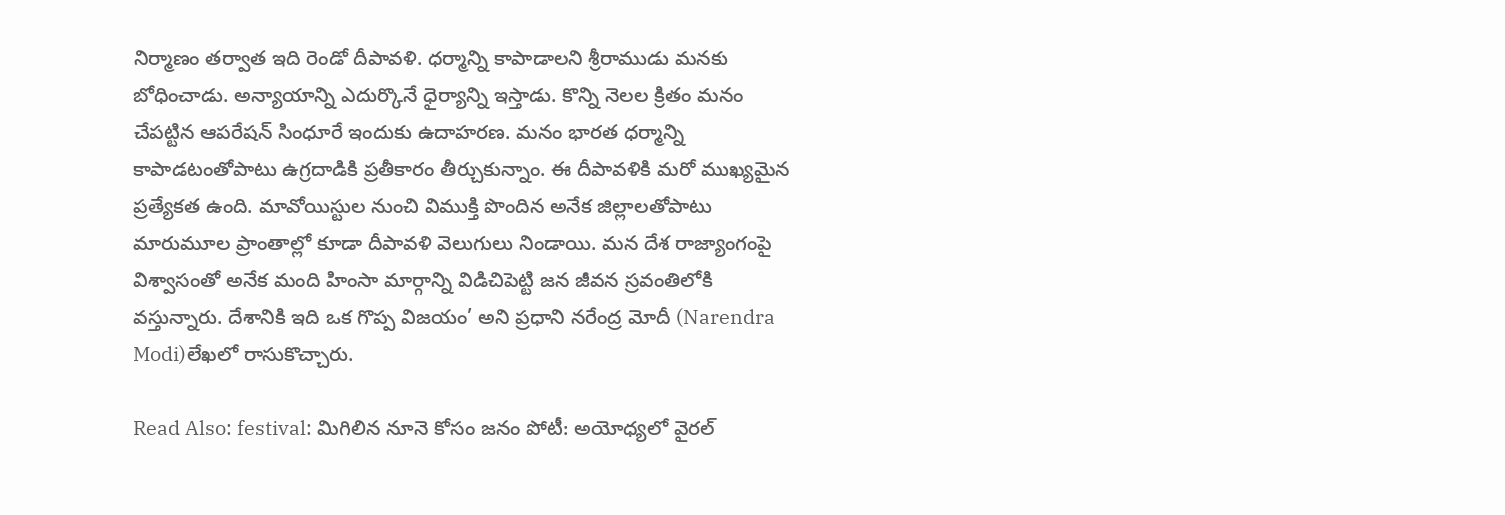నిర్మాణం తర్వాత ఇది రెండో దీపావళి. ధర్మాన్ని కాపాడాలని శ్రీరాముడు మనకు బోధించాడు. అన్యాయాన్ని ఎదుర్కొనే ధైర్యాన్ని ఇస్తాడు. కొన్ని నెలల క్రితం మనం చేపట్టిన ఆపరేషన్‌ సింధూరే ఇందుకు ఉదాహరణ. మనం భారత ధర్మాన్ని కాపాడటంతోపాటు ఉగ్రదాడికి ప్రతీకారం తీర్చుకున్నాం. ఈ దీపావళికి మరో ముఖ్యమైన ప్రత్యేకత ఉంది. మావోయిస్టుల నుంచి విముక్తి పొందిన అనేక జిల్లాలతోపాటు మారుమూల ప్రాంతాల్లో కూడా దీపావళి వెలుగులు నిండాయి. మన దేశ రాజ్యాంగంపై విశ్వాసంతో అనేక మంది హింసా మార్గాన్ని విడిచిపెట్టి జన జీవన స్రవంతిలోకి వస్తున్నారు. దేశానికి ఇది ఒక గొప్ప విజయం’ అని ప్రధాని నరేంద్ర మోదీ (Narendra Modi)లేఖలో రాసుకొచ్చారు.

Read Also: festival: మిగిలిన నూనె కోసం జనం పోటీ: అయోధ్యలో వైరల్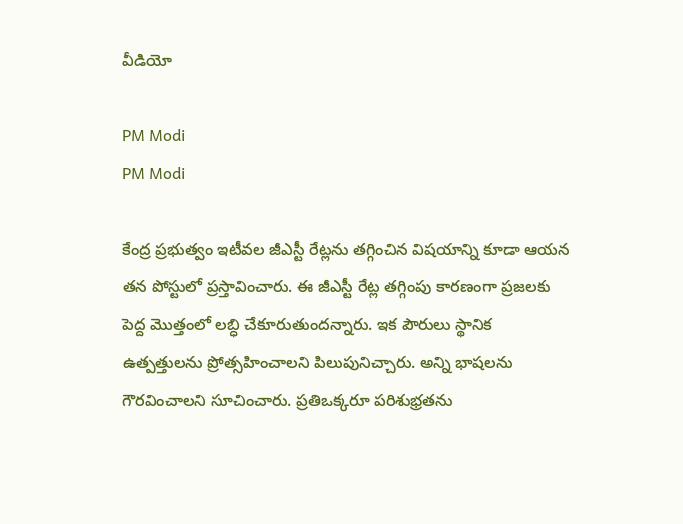వీడియో

PM Modi
PM Modi

కేంద్ర ప్రభుత్వం ఇటీవల జీఎస్టీ రేట్లను తగ్గించిన విషయాన్ని కూడా ఆయన తన పోస్టులో ప్రస్తావించారు. ఈ జీఎస్టీ రేట్ల తగ్గింపు కారణంగా ప్రజలకు పెద్ద మొత్తంలో లబ్ధి చేకూరుతుందన్నారు. ఇక పౌరులు స్థానిక ఉత్పత్తులను ప్రోత్సహించాలని పిలుపునిచ్చారు. అన్ని భాషలను గౌరవించాలని సూచించారు. ప్రతిఒక్కరూ పరిశుభ్రతను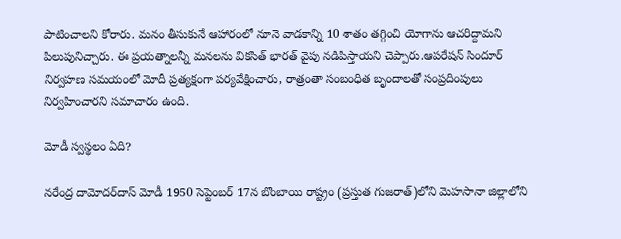పాటించాలని కోరారు. మనం తీసుకునే ఆహారంలో నూనె వాడకాన్ని 10 శాతం తగ్గించి యోగాను ఆచరిద్దామని పిలుపునిచ్చారు. ఈ ప్రయత్నాలన్నీ మనలను వికసిత్‌ భారత్‌ వైపు నడిపిస్తాయని చెప్పారు.ఆపరేషన్ సిందూర్ నిర్వహణ సమయంలో మోదీ ప్రత్యక్షంగా పర్యవేక్షించారు, రాత్రంతా సంబంధిత బృందాలతో సంప్రదింపులు నిర్వహించారని సమాచారం ఉంది.

మోడీ స్వస్థలం ఏది?

నరేంద్ర దామోదర్‌దాస్ మోడీ 1950 సెప్టెంబర్ 17న బొంబాయి రాష్ట్రం (ప్రస్తుత గుజరాత్)లోని మెహసానా జిల్లాలోని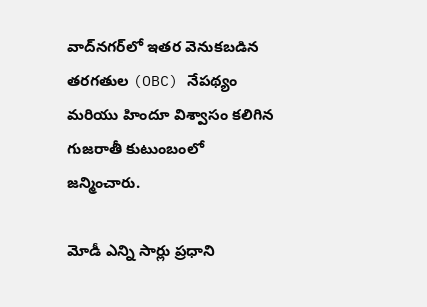వాద్‌నగర్‌లో ఇతర వెనుకబడిన తరగతుల (OBC) నేపథ్యం మరియు హిందూ విశ్వాసం కలిగిన గుజరాతీ కుటుంబంలో జన్మించారు.

మోడీ ఎన్ని సార్లు ప్రధాని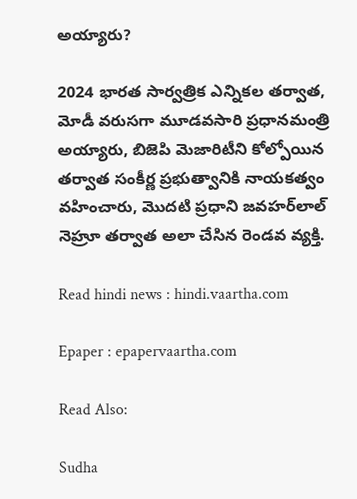అయ్యారు?

2024 భారత సార్వత్రిక ఎన్నికల తర్వాత, మోడీ వరుసగా మూడవసారి ప్రధానమంత్రి అయ్యారు, బిజెపి మెజారిటీని కోల్పోయిన తర్వాత సంకీర్ణ ప్రభుత్వానికి నాయకత్వం వహించారు, మొదటి ప్రధాని జవహర్‌లాల్ నెహ్రూ తర్వాత అలా చేసిన రెండవ వ్యక్తి.

Read hindi news : hindi.vaartha.com

Epaper : epapervaartha.com

Read Also:

Sudha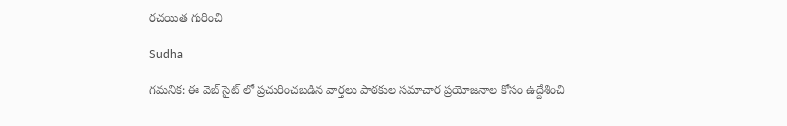రచయిత గురించి

Sudha

గమనిక: ఈ వెబ్ సైట్ లో ప్రచురించబడిన వార్తలు పాఠకుల సమాచార ప్రయోజనాల కోసం ఉద్దేశించి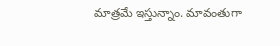మాత్రమే ఇస్తున్నాం. మావంతుగా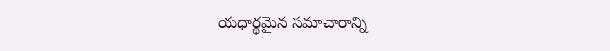యధార్థమైన సమాచారాన్ని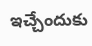ఇచ్చేందుకు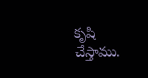కృషి చేస్తాము.